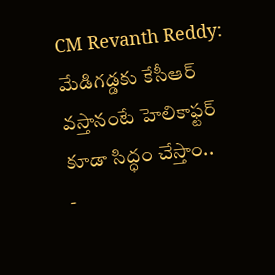CM Revanth Reddy: మేడిగడ్డకు కేసీఆర్ వస్తానంటే హెలికాఫ్టర్ కూడా సిద్ధం చేస్తాం..
-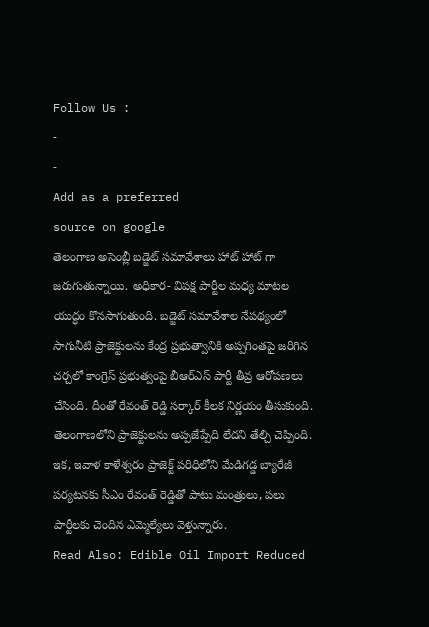Follow Us :
-
-
Add as a preferred
source on google
తెలంగాణ అసెంబ్లీ బడ్జెట్ సమావేశాలు హాట్ హాట్ గా జరుగుతున్నాయి. అధికార- విపక్ష పార్టీల మధ్య మాటల యుద్ధం కొనసాగుతుంది. బడ్జెట్ సమావేశాల నేపథ్యంలో సాగునీటి ప్రాజెక్టులను కేంద్ర ప్రభుత్వానికి అప్పగింతపై జరిగిన చర్చలో కాంగ్రెస్ ప్రభుత్వంపై బీఆర్ఎస్ పార్టీ తీవ్ర ఆరోపణలు చేసింది. దీంతో రేవంత్ రెడ్డి సర్కార్ కీలక నిర్ణయం తీసుకుంది. తెలంగాణలోని ప్రాజెక్టులను అప్పజేప్పేది లేదని తేల్చి చెప్పింది. ఇక, ఇవాళ కాళేశ్వరం ప్రాజెక్ట్ పరిధిలోని మేడిగడ్డ బ్యారేజీ పర్యటనకు సీఎం రేవంత్ రెడ్డితో పాటు మంత్రులు, పలు పార్టీలకు చెందిన ఎమ్మెల్యేలు వెళ్తున్నారు.
Read Also: Edible Oil Import Reduced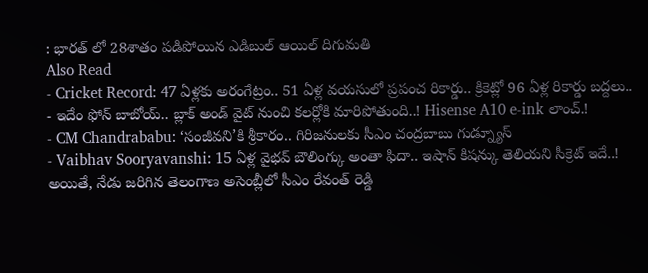: భారత్ లో 28శాతం పడిపోయిన ఎడిబుల్ ఆయిల్ దిగుమతి
Also Read
- Cricket Record: 47 ఏళ్లకు అరంగేట్రం.. 51 ఏళ్ల వయసులో ప్రపంచ రికార్డు.. క్రికెట్లో 96 ఏళ్ల రికార్డు బద్దలు..
- ఇదేం ఫోన్ బాబోయ్.. బ్లాక్ అండ్ వైట్ నుంచి కలర్లోకి మారిపోతుంది..! Hisense A10 e-ink లాంచ్.!
- CM Chandrababu: ‘సంజీవని’కి శ్రీకారం.. గిరిజనులకు సీఎం చంద్రబాబు గుడ్న్యూస్
- Vaibhav Sooryavanshi: 15 ఏళ్ల వైభవ్ బౌలింగ్కు అంతా ఫిదా.. ఇషాన్ కిషన్కు తెలియని సీక్రెట్ ఇదే..!
అయితే, నేడు జరిగిన తెలంగాణ అసెంబ్లీలో సీఎం రేవంత్ రెడ్డి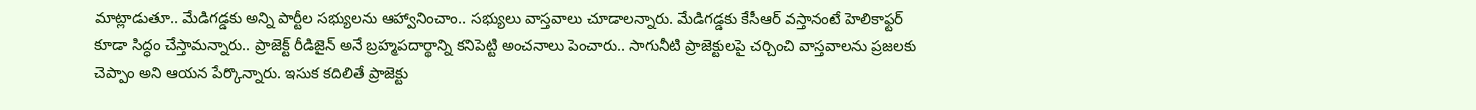మాట్లాడుతూ.. మేడిగడ్డకు అన్ని పార్టీల సభ్యులను ఆహ్వానించాం.. సభ్యులు వాస్తవాలు చూడాలన్నారు. మేడిగడ్డకు కేసీఆర్ వస్తానంటే హెలికాఫ్టర్ కూడా సిద్ధం చేస్తామన్నారు.. ప్రాజెక్ట్ రీడిజైన్ అనే బ్రహ్మపదార్థాన్ని కనిపెట్టి అంచనాలు పెంచారు.. సాగునీటి ప్రాజెక్టులపై చర్చించి వాస్తవాలను ప్రజలకు చెప్పాం అని ఆయన పేర్కొన్నారు. ఇసుక కదిలితే ప్రాజెక్టు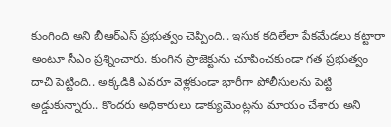కుంగింది అని బీఆర్ఎస్ ప్రభుత్వం చెప్పింది.. ఇసుక కదిలేలా పేకమేడలు కట్టారా అంటూ సీఎం ప్రశ్నించారు. కుంగిన ప్రాజెక్టును చూపించకుండా గత ప్రభుత్వం దాచి పెట్టింది.. అక్కడికి ఎవరూ వెళ్లకుండా భారీగా పోలీసులను పెట్టి అడ్డుకున్నారు.. కొందరు అధికారులు డాక్యుమెంట్లను మాయం చేశారు అని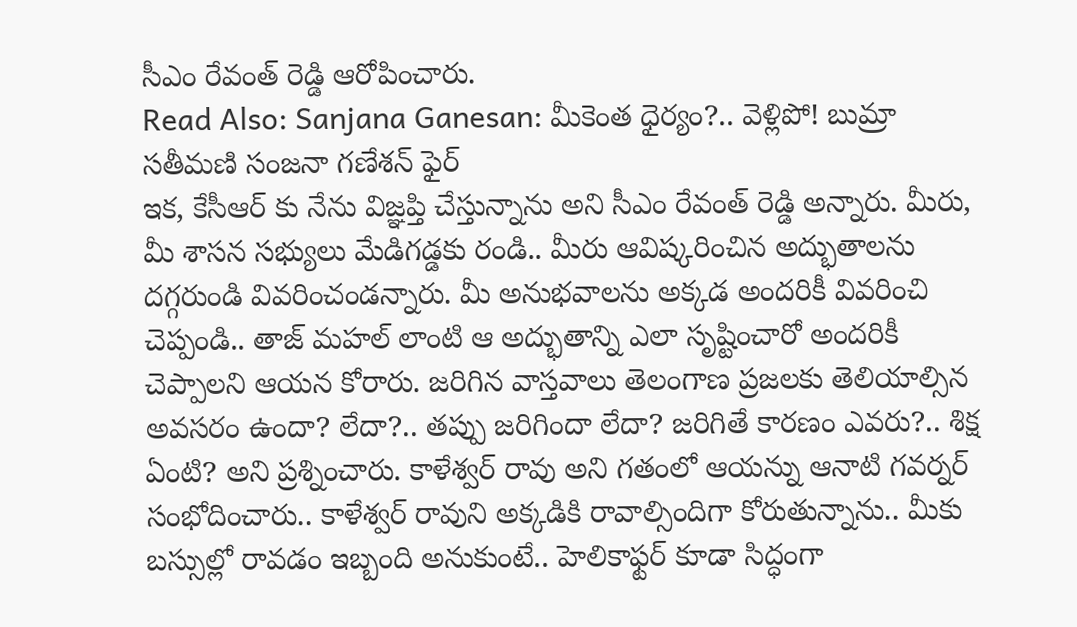సీఎం రేవంత్ రెడ్డి ఆరోపించారు.
Read Also: Sanjana Ganesan: మీకెంత ధైర్యం?.. వెళ్లిపో! బుమ్రా సతీమణి సంజనా గణేశన్ ఫైర్
ఇక, కేసీఆర్ కు నేను విజ్ఞప్తి చేస్తున్నాను అని సీఎం రేవంత్ రెడ్డి అన్నారు. మీరు, మీ శాసన సభ్యులు మేడిగడ్డకు రండి.. మీరు ఆవిష్కరించిన అద్భుతాలను దగ్గరుండి వివరించండన్నారు. మీ అనుభవాలను అక్కడ అందరికీ వివరించి చెప్పండి.. తాజ్ మహల్ లాంటి ఆ అద్భుతాన్ని ఎలా సృష్టించారో అందరికీ చెప్పాలని ఆయన కోరారు. జరిగిన వాస్తవాలు తెలంగాణ ప్రజలకు తెలియాల్సిన అవసరం ఉందా? లేదా?.. తప్పు జరిగిందా లేదా? జరిగితే కారణం ఎవరు?.. శిక్ష ఏంటి? అని ప్రశ్నించారు. కాళేశ్వర్ రావు అని గతంలో ఆయన్ను ఆనాటి గవర్నర్ సంభోదించారు.. కాళేశ్వర్ రావుని అక్కడికి రావాల్సిందిగా కోరుతున్నాను.. మీకు బస్సుల్లో రావడం ఇబ్బంది అనుకుంటే.. హెలికాఫ్టర్ కూడా సిద్ధంగా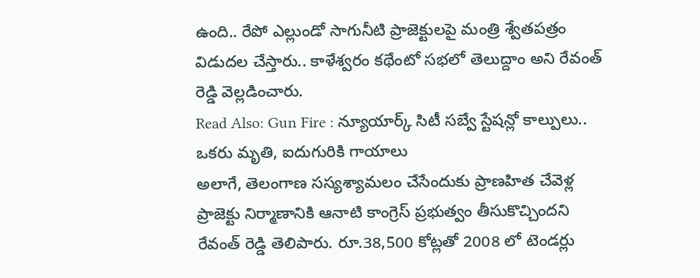ఉంది.. రేపో ఎల్లుండో సాగునీటి ప్రాజెక్టులపై మంత్రి శ్వేతపత్రం విడుదల చేస్తారు.. కాళేశ్వరం కథేంటో సభలో తెలుద్దాం అని రేవంత్ రెడ్డి వెల్లడించారు.
Read Also: Gun Fire : న్యూయార్క్ సిటీ సబ్వే స్టేషన్లో కాల్పులు.. ఒకరు మృతి, ఐదుగురికి గాయాలు
అలాగే, తెలంగాణ సస్యశ్యామలం చేసేందుకు ప్రాణహిత చేవెళ్ల ప్రాజెక్టు నిర్మాణానికి ఆనాటి కాంగ్రెస్ ప్రభుత్వం తీసుకొచ్చిందని రేవంత్ రెడ్డి తెలిపారు. రూ.38,500 కోట్లతో 2008 లో టెండర్లు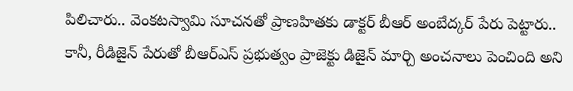పిలిచారు.. వెంకటస్వామి సూచనతో ప్రాణహితకు డాక్టర్ బీఆర్ అంబేద్కర్ పేరు పెట్టారు.. కానీ, రీడిజైన్ పేరుతో బీఆర్ఎస్ ప్రభుత్వం ప్రాజెక్టు డిజైన్ మార్చి అంచనాలు పెంచింది అని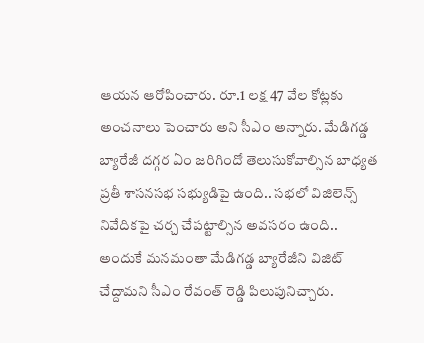ఆయన ఆరోపించారు. రూ.1 లక్ష 47 వేల కోట్లకు అంచనాలు పెంచారు అని సీఎం అన్నారు. మేడిగడ్డ బ్యారేజీ దగ్గర ఏం జరిగిందో తెలుసుకోవాల్సిన బాధ్యత ప్రతీ శాసనసభ సభ్యుడిపై ఉంది.. సభలో విజిలెన్స్ నివేదికపై చర్చ చేపట్టాల్సిన అవసరం ఉంది.. అందుకే మనమంతా మేడిగడ్డ బ్యారేజీని విజిట్ చేద్దామని సీఎం రేవంత్ రెడ్డి పిలుపునిచ్చారు.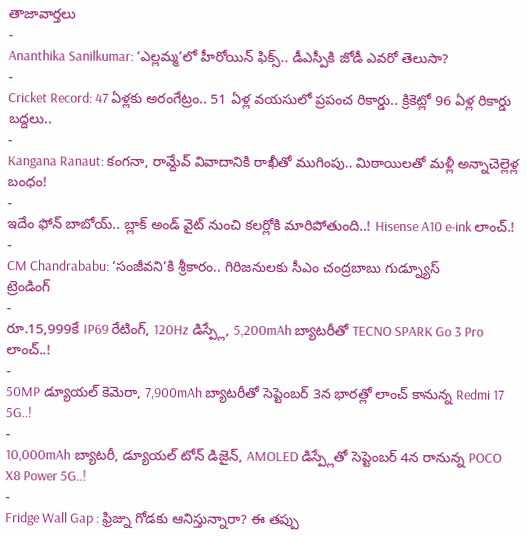తాజావార్తలు
-
Ananthika Sanilkumar: ‘ఎల్లమ్మ’లో హీరోయిన్ ఫిక్స్.. డీఎస్పీకి జోడీ ఎవరో తెలుసా?
-
Cricket Record: 47 ఏళ్లకు అరంగేట్రం.. 51 ఏళ్ల వయసులో ప్రపంచ రికార్డు.. క్రికెట్లో 96 ఏళ్ల రికార్డు బద్దలు..
-
Kangana Ranaut: కంగనా, రామ్దేవ్ వివాదానికి రాఖీతో ముగింపు.. మిఠాయిలతో మళ్లీ అన్నాచెల్లెళ్ల బంధం!
-
ఇదేం ఫోన్ బాబోయ్.. బ్లాక్ అండ్ వైట్ నుంచి కలర్లోకి మారిపోతుంది..! Hisense A10 e-ink లాంచ్.!
-
CM Chandrababu: ‘సంజీవని’కి శ్రీకారం.. గిరిజనులకు సీఎం చంద్రబాబు గుడ్న్యూస్
ట్రెండింగ్
-
రూ.15,999కే IP69 రేటింగ్, 120Hz డిస్ప్లే, 5,200mAh బ్యాటరీతో TECNO SPARK Go 3 Pro లాంచ్..!
-
50MP డ్యూయల్ కెమెరా, 7,900mAh బ్యాటరీతో సెప్టెంబర్ 3న భారత్లో లాంచ్ కానున్న Redmi 17 5G..!
-
10,000mAh బ్యాటరీ, డ్యూయల్ టోన్ డిజైన్, AMOLED డిస్ప్లేతో సెప్టెంబర్ 4న రానున్న POCO X8 Power 5G..!
-
Fridge Wall Gap : ఫ్రిజ్ను గోడకు ఆనిస్తున్నారా? ఈ తప్పు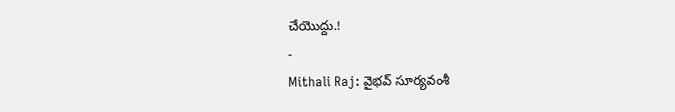చేయొద్దు.!
-
Mithali Raj: వైభవ్ సూర్యవంశీ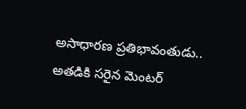అసాధారణ ప్రతిభావంతుడు.. అతడికి సరైన మెంటర్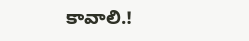కావాలి.!